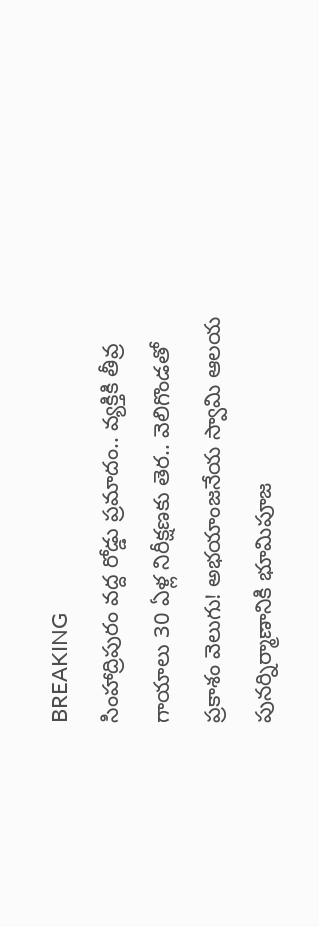BREAKING
సింహాద్రిపురం వద్ద రోడ్డు ప్రమాదం.. వ్యక్తికి తీవ్ర గాయాలు 30 ఏళ్ల నిరీక్షణకు తెర.. వెలిగొండతో ప్రకాశం వెలుగు! అభయాంజనేయ స్వామి ఆలయ పునర్నిర్మాణానికి భూమిపూజ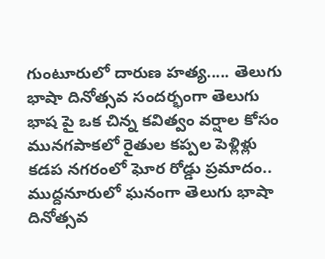గుంటూరులో దారుణ హత్య..... తెలుగు భాషా దినోత్సవ సందర్భంగా తెలుగు భాష పై ఒక చిన్న కవిత్వం వర్షాల కోసం మునగపాకలో రైతుల కప్పల పెళ్లిళ్లు కడప నగరంలో ఘోర రోడ్డు ప్రమాదం.. ముద్దనూరులో ఘనంగా తెలుగు భాషా దినోత్సవ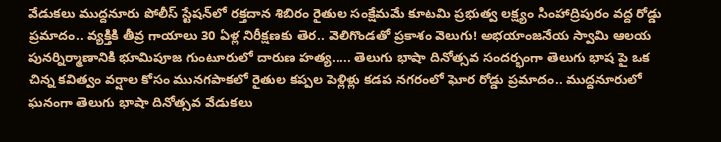వేడుకలు ముద్దనూరు పోలీస్ స్టేషన్‌లో రక్తదాన శిబిరం రైతుల సంక్షేమమే కూటమి ప్రభుత్వ లక్ష్యం సింహాద్రిపురం వద్ద రోడ్డు ప్రమాదం.. వ్యక్తికి తీవ్ర గాయాలు 30 ఏళ్ల నిరీక్షణకు తెర.. వెలిగొండతో ప్రకాశం వెలుగు! అభయాంజనేయ స్వామి ఆలయ పునర్నిర్మాణానికి భూమిపూజ గుంటూరులో దారుణ హత్య..... తెలుగు భాషా దినోత్సవ సందర్భంగా తెలుగు భాష పై ఒక చిన్న కవిత్వం వర్షాల కోసం మునగపాకలో రైతుల కప్పల పెళ్లిళ్లు కడప నగరంలో ఘోర రోడ్డు ప్రమాదం.. ముద్దనూరులో ఘనంగా తెలుగు భాషా దినోత్సవ వేడుకలు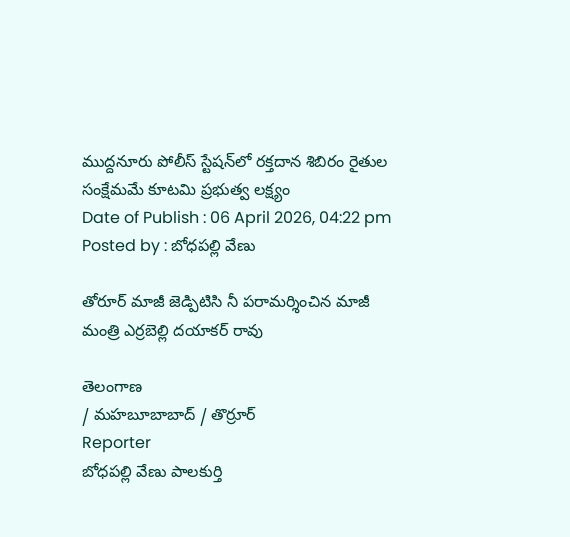ముద్దనూరు పోలీస్ స్టేషన్‌లో రక్తదాన శిబిరం రైతుల సంక్షేమమే కూటమి ప్రభుత్వ లక్ష్యం
Date of Publish : 06 April 2026, 04:22 pm
Posted by : బోధపల్లి వేణు

తోరూర్ మాజీ జెడ్పిటిసి నీ పరామర్శించిన మాజీ మంత్రి ఎర్రబెల్లి దయాకర్ రావు

తెలంగాణ
/ మహబూబాబాద్ / తొర్రూర్
Reporter
బోధపల్లి వేణు పాలకుర్తి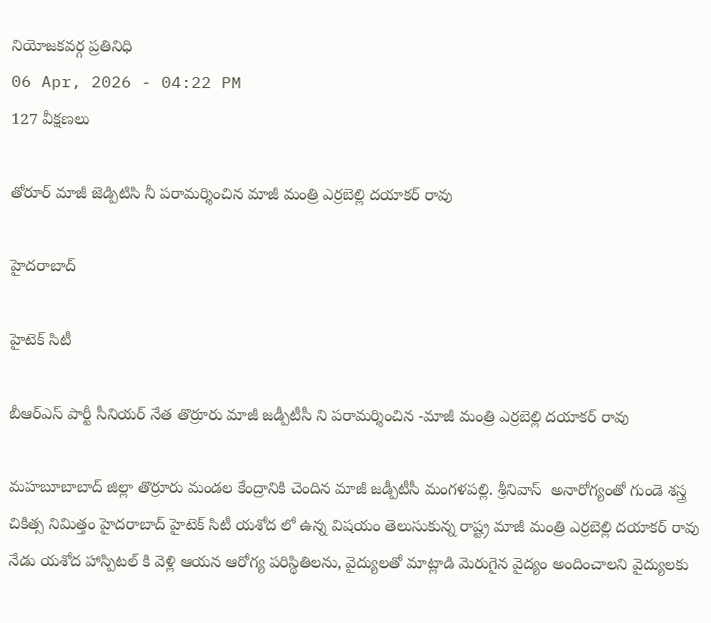నియోజకవర్గ ప్రతినిధి
06 Apr, 2026 - 04:22 PM
127 వీక్షణలు

తోరూర్ మాజీ జెడ్పిటిసి నీ పరామర్శించిన మాజీ మంత్రి ఎర్రబెల్లి దయాకర్ రావు

హైదరాబాద్

హైటెక్ సిటీ

బీఆర్ఎస్ పార్టీ సీనియర్ నేత తొర్రూరు మాజీ జడ్పీటీసీ ని పరామర్శించిన -మాజీ మంత్రి ఎర్రబెల్లి దయాకర్ రావు

మహబూబాబాద్ జిల్లా తొర్రూరు మండల కేంద్రానికి చెందిన మాజీ జడ్పీటీసీ మంగళపల్లి. శ్రీనివాస్  అనారోగ్యంతో గుండె శస్త్ర చికిత్స నిమిత్తం హైదరాబాద్ హైటెక్ సిటీ యశోద లో ఉన్న విషయం తెలుసుకున్న రాష్ట్ర మాజీ మంత్రి ఎర్రబెల్లి దయాకర్ రావు నేడు యశోద హాస్పిటల్ కి వెళ్లి ఆయన ఆరోగ్య పరిస్థితిలను, వైద్యులతో మాట్లాడి మెరుగైన వైద్యం అందించాలని వైద్యులకు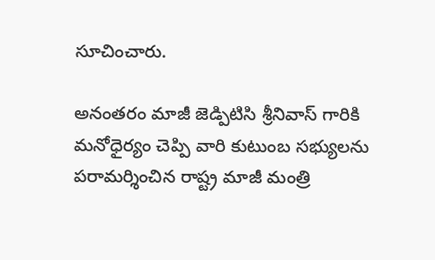సూచించారు.

అనంతరం మాజీ జెడ్పిటిసి శ్రీనివాస్ గారికి మనోధైర్యం చెప్పి వారి కుటుంబ సభ్యులను పరామర్శించిన రాష్ట్ర మాజీ మంత్రి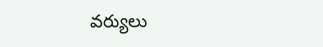వర్యులు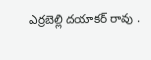ఎర్రబెల్లి దయాకర్ రావు .